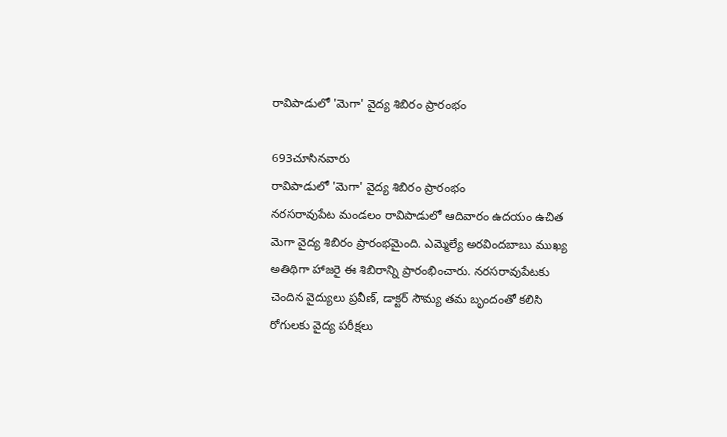రావిపాడులో 'మెగా' వైద్య శిబిరం ప్రారంభం

693చూసినవారు
రావిపాడులో 'మెగా' వైద్య శిబిరం ప్రారంభం
నరసరావుపేట మండలం రావిపాడులో ఆదివారం ఉదయం ఉచిత మెగా వైద్య శిబిరం ప్రారంభమైంది. ఎమ్మెల్యే అరవిందబాబు ముఖ్య అతిథిగా హాజరై ఈ శిబిరాన్ని ప్రారంభించారు. నరసరావుపేటకు చెందిన వైద్యులు ప్రవీణ్, డాక్టర్ సౌమ్య తమ బృందంతో కలిసి రోగులకు వైద్య పరీక్షలు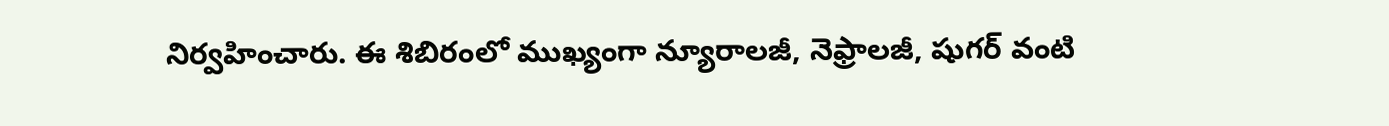నిర్వహించారు. ఈ శిబిరంలో ముఖ్యంగా న్యూరాలజీ, నెఫ్రాలజీ, షుగర్ వంటి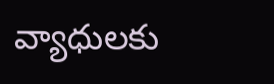వ్యాధులకు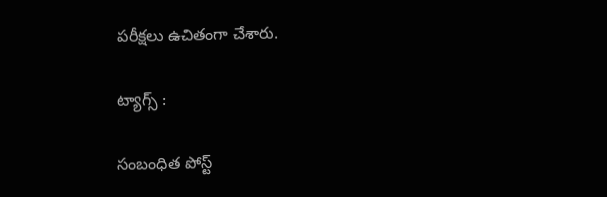పరీక్షలు ఉచితంగా చేశారు.

ట్యాగ్స్ :

సంబంధిత పోస్ట్